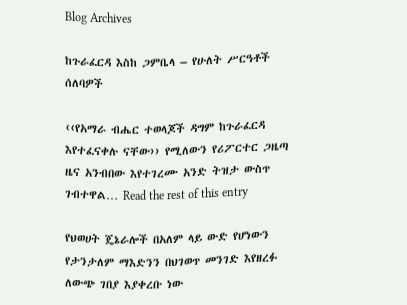Blog Archives

ከጉራፈርዳ እስከ ጋምቤላ – የሁለት ሥርዓቶች ሰለባዎች

‹‹የአማራ ብሔር ተወላጆች ዳግም ከጉራፈርዳ እየተፈናቀሉ ናቸው›› የሚለውን የሪፖርተር ጋዜጣ ዜና አንብበው እየተገረሙ አንድ ትዝታ ውስጥ ገብተዋል… Read the rest of this entry

የህወሀት ጄኔራሎች በአለም ላይ ውድ የሆነውን የታንታለም ማእድንን በህገወጥ መንገድ እየዘረፉ ለውጭ ገበያ እያቀረቡ ነው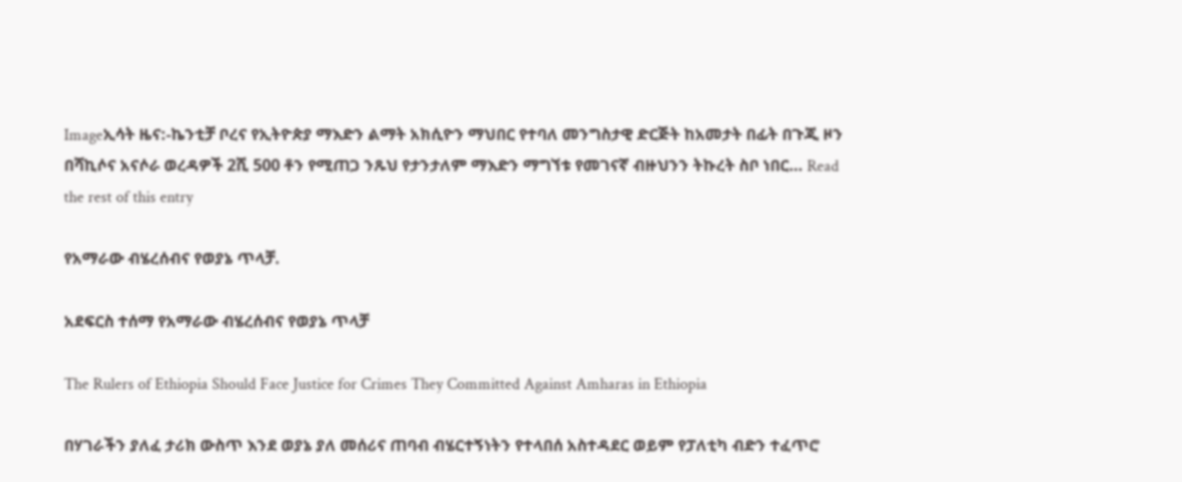Imageኢሳት ዜና:-ኬንቲቻ ቦረና የኢትዮጵያ ማእድን ልማት አክሲዮን ማህበር የተባለ መንግስታዊ ድርጅት ከአመታት በፊት በጉጂ ዞን በሻኪሶና አናሶራ ወረዳዎች 2ሺ 500 ቶን የሚጠጋ ንጹህ የታንታለም ማእድን ማግኘቱ የመገናኛ ብዙህንን ትኩረት ስቦ ነበር… Read the rest of this entry

የአማራው ብሄረሰብና የወያኔ ጥላቻ.

አደፍርስ ተሰማ የአማራው ብሄረሰብና የወያኔ ጥላቻ

The Rulers of Ethiopia Should Face Justice for Crimes They Committed Against Amharas in Ethiopia

በሃገራችን ያለፈ ታሪክ ውስጥ እንደ ወያኔ ያለ መሰሪና ጠባብ ብሄርተኝነትን የተላበሰ አስተዳደር ወይም የፓለቲካ ብድን ተፈጥሮ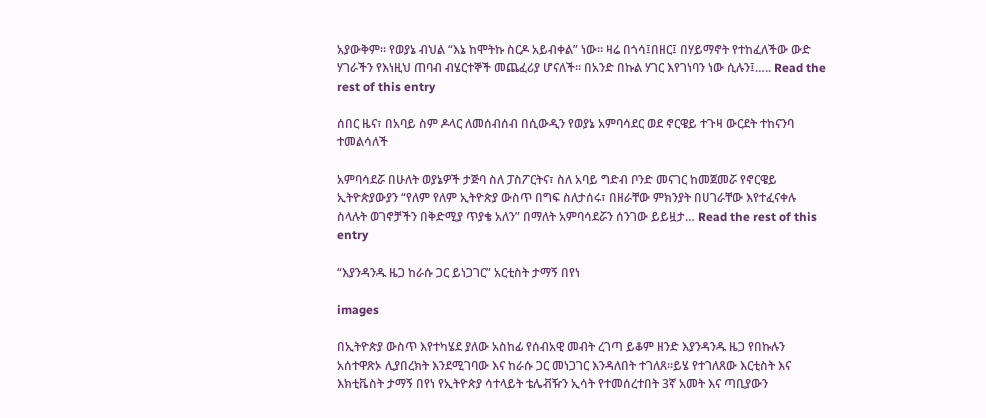አያውቅም። የወያኔ ብህል “እኔ ከሞትኩ ስርዶ አይብቀል” ነው። ዛሬ በጎሳ፤በዘር፤ በሃይማኖት የተከፈለችው ውድ ሃገራችን የእነዚህ ጠባብ ብሄርተኞች መጨፈሪያ ሆናለች። በአንድ በኩል ሃገር እየገነባን ነው ሲሉን፤….. Read the rest of this entry

ሰበር ዜና፣ በአባይ ስም ዶላር ለመሰብሰብ በሲውዲን የወያኔ አምባሳደር ወደ ኖርዌይ ተጉዛ ውርደት ተከናንባ ተመልሳለች

አምባሳደሯ በሁለት ወያኔዎች ታጅባ ስለ ፓስፖርትና፣ ስለ አባይ ግድብ ቦንድ መናገር ከመጀመሯ የኖርዌይ ኢትዮጵያውያን “የለም የለም ኢትዮጵያ ውስጥ በግፍ ስለታሰሩ፣ በዘራቸው ምክንያት በሀገራቸው እየተፈናቀሉ ስላሉት ወገኖቻችን በቅድሚያ ጥያቄ አለን” በማለት አምባሳደሯን ሰንገው ይይዟታ… Read the rest of this entry

“እያንዳንዱ ዜጋ ከራሱ ጋር ይነጋገር” አርቲስት ታማኝ በየነ

images

በኢትዮጵያ ውስጥ እየተካሄደ ያለው አስከፊ የሰብአዊ መብት ረገጣ ይቆም ዘንድ እያንዳንዱ ዜጋ የበኩሉን አሰተዋጽኦ ሊያበረክት እንደሚገባው እና ከራሱ ጋር መነጋገር እንዳለበት ተገለጸ፡፡ይሄ የተገለጸው እርቲስት እና እክቲቬስት ታማኝ በየነ የኢትዮጵያ ሳተላይት ቴሌቭዥን ኢሳት የተመሰረተበት 3ኛ አመት እና ጣቢያውን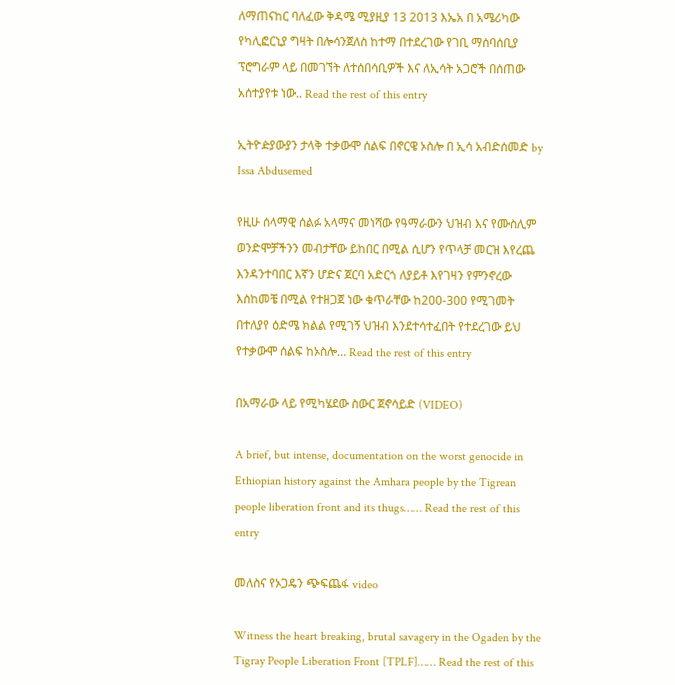ለማጠናከር ባለፈው ቅዳሜ ሚያዚያ 13 2013 እኤአ በ አሜሪካው የካሊፎርኒያ ግዛት በሎሳንጀለስ ከተማ በተደረገው የገቢ ማሰባሰቢያ ፕሮግራም ላይ በመገኘት ለተሰበሳቢዎች እና ለኢሳት አጋሮች በሰጠው አሰተያየቱ ነው.. Read the rest of this entry

ኢትዮዽያውያን ታላቅ ተቃውሞ ሰልፍ በኖርዌ ኦስሎ በ ኢሳ አብድሰመድ by Issa Abdusemed

የዚሁ ሰላማዊ ሰልፉ አላማና መነሻው የዓማራውን ህዝብ እና የሙስሊም ወንድሞቻችንን መብታቸው ይከበር በሚል ሲሆን የጥላቻ መርዝ እየረጨ እንዳንተባበር እኛን ሆድና ጀርባ አድርጎ ለያይቶ እየገዛን የምንኖረው እስከመቼ በሚል የተዘጋጀ ነው ቁጥራቸው ከ200-300 የሚገመት በተለያየ ዕድሜ ክልል የሚገኝ ህዝብ እንደተሳተፈበት የተደረገው ይህ የተቃውሞ ሰልፍ ከኦስሎ… Read the rest of this entry

በአማራው ላይ የሚካሄደው ስውር ጀኖሳይድ (VIDEO)

A brief, but intense, documentation on the worst genocide in Ethiopian history against the Amhara people by the Tigrean people liberation front and its thugs…… Read the rest of this entry

መለስና የኦጋዴን ጭፍጨፋ video

Witness the heart breaking, brutal savagery in the Ogaden by the Tigray People Liberation Front [TPLF]…… Read the rest of this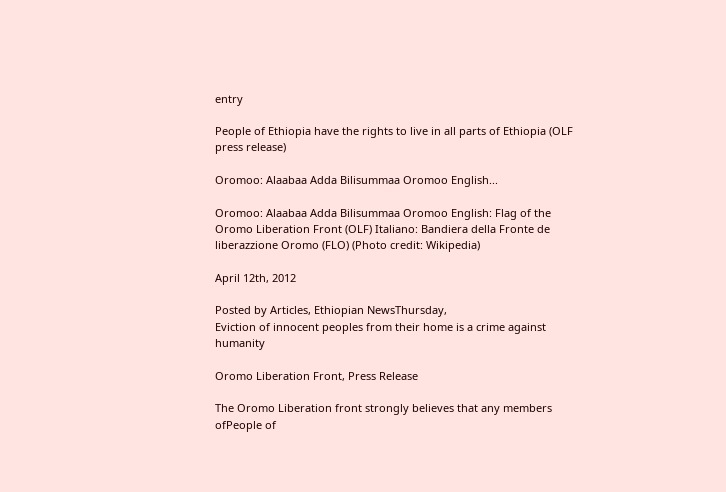entry

People of Ethiopia have the rights to live in all parts of Ethiopia (OLF press release)

Oromoo: Alaabaa Adda Bilisummaa Oromoo English...

Oromoo: Alaabaa Adda Bilisummaa Oromoo English: Flag of the Oromo Liberation Front (OLF) Italiano: Bandiera della Fronte de liberazzione Oromo (FLO) (Photo credit: Wikipedia)

April 12th, 2012

Posted by Articles, Ethiopian NewsThursday,                                                                                                                           Eviction of innocent peoples from their home is a crime against humanity

Oromo Liberation Front, Press Release

The Oromo Liberation front strongly believes that any members ofPeople of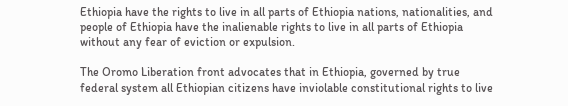Ethiopia have the rights to live in all parts of Ethiopia nations, nationalities, and people of Ethiopia have the inalienable rights to live in all parts of Ethiopia without any fear of eviction or expulsion.

The Oromo Liberation front advocates that in Ethiopia, governed by true federal system all Ethiopian citizens have inviolable constitutional rights to live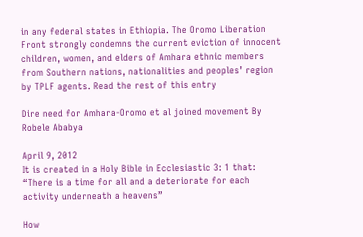in any federal states in Ethiopia. The Oromo Liberation Front strongly condemns the current eviction of innocent children, women, and elders of Amhara ethnic members from Southern nations, nationalities and peoples’ region by TPLF agents. Read the rest of this entry

Dire need for Amhara-Oromo et al joined movement By Robele Ababya

April 9, 2012
It is created in a Holy Bible in Ecclesiastic 3: 1 that: “There is a time for all and a deteriorate for each activity underneath a heavens”

How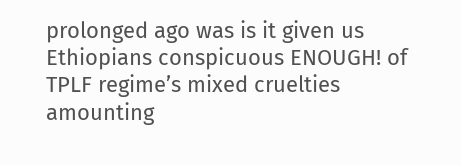prolonged ago was is it given us Ethiopians conspicuous ENOUGH! of TPLF regime’s mixed cruelties amounting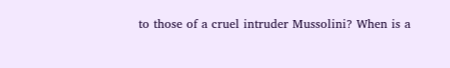to those of a cruel intruder Mussolini? When is a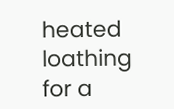heated loathing for a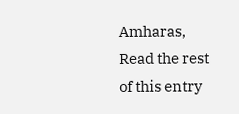Amharas, Read the rest of this entry